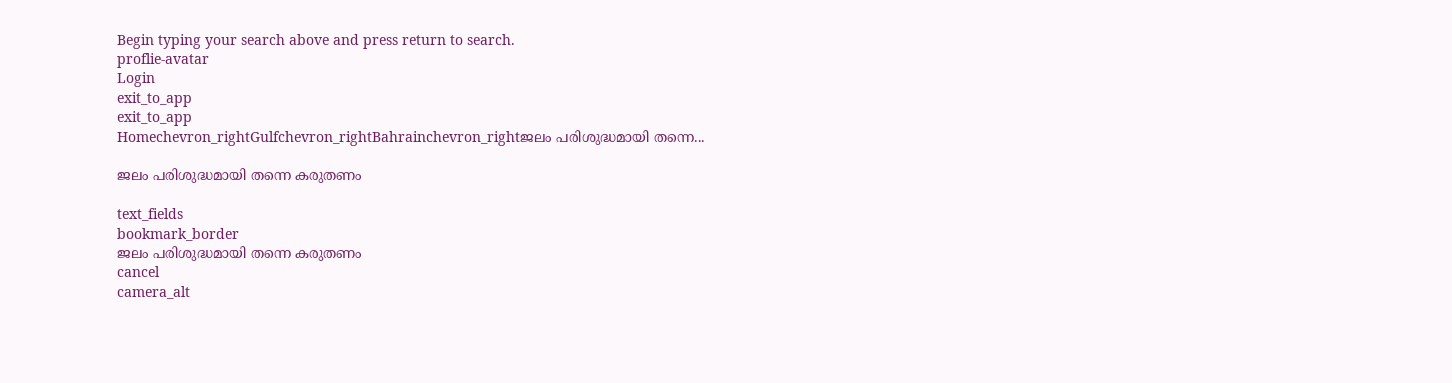Begin typing your search above and press return to search.
proflie-avatar
Login
exit_to_app
exit_to_app
Homechevron_rightGulfchevron_rightBahrainchevron_rightജലം പരിശുദ്ധമായി തന്നെ...

ജലം പരിശുദ്ധമായി തന്നെ കരുതണം

text_fields
bookmark_border
ജലം പരിശുദ്ധമായി തന്നെ കരുതണം
cancel
camera_alt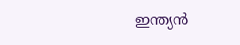ഇന്ത്യൻ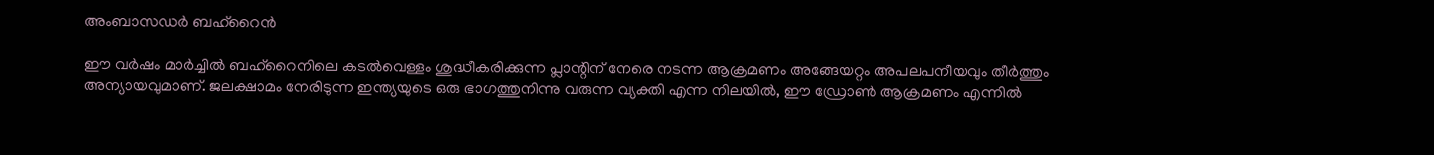അംബാസഡർ ബഹ്‌റൈൻ

ഈ വർഷം മാർച്ചിൽ ബഹ്‌റൈനിലെ കടൽവെള്ളം ശുദ്ധീകരിക്കുന്ന പ്ലാന്റിന് നേരെ നടന്ന ആക്രമണം അങ്ങേയറ്റം അപലപനീയവും തീർത്തും അന്യായവുമാണ്. ജലക്ഷാമം നേരിടുന്ന ഇന്ത്യയുടെ ഒരു ഭാഗത്തുനിന്നു വരുന്ന വ്യക്തി എന്ന നിലയിൽ, ഈ ഡ്രോൺ ആക്രമണം എന്നിൽ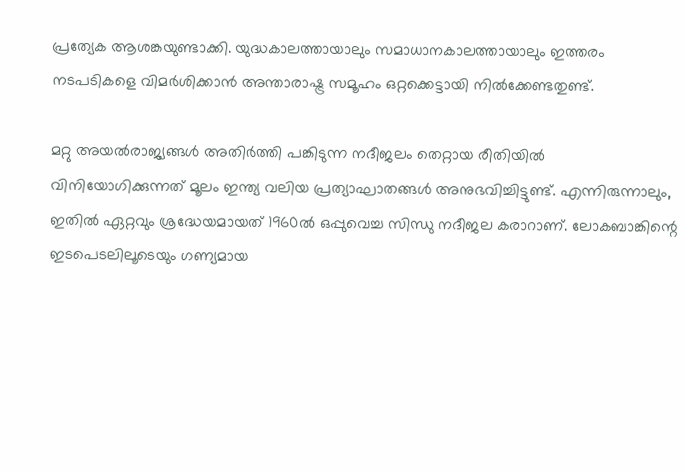പ്രത്യേക ആശങ്കയുണ്ടാക്കി. യുദ്ധകാലത്തായാലും സമാധാനകാലത്തായാലും ഇത്തരം നടപടികളെ വിമർശിക്കാൻ അന്താരാഷ്ട്ര സമൂഹം ഒറ്റക്കെട്ടായി നിൽക്കേണ്ടതുണ്ട്.

മറ്റു അയൽരാജ്യങ്ങൾ അതിർത്തി പങ്കിടുന്ന നദീജലം തെറ്റായ രീതിയിൽ വിനിയോഗിക്കുന്നത് മൂലം ഇന്ത്യ വലിയ പ്രത്യാഘാതങ്ങൾ അനുഭവിച്ചിട്ടുണ്ട്. എന്നിരുന്നാലും, ഇതിൽ ഏറ്റവും ശ്രദ്ധേയമായത് 1960ൽ ഒപ്പുവെച്ച സിന്ധു നദീജല കരാറാണ്. ലോകബാങ്കിന്റെ ഇടപെടലിലൂടെയും ഗണ്യമായ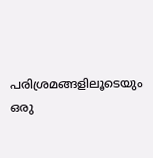പരിശ്രമങ്ങളിലൂടെയും ഒരു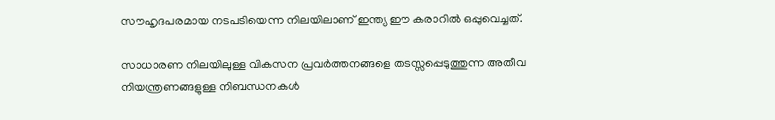സൗഹൃദപരമായ നടപടിയെന്ന നിലയിലാണ് ഇന്ത്യ ഈ കരാറിൽ ഒപ്പുവെച്ചത്.

സാധാരണ നിലയിലുള്ള വികസന പ്രവർത്തനങ്ങളെ തടസ്സപ്പെടുത്തുന്ന അതീവ നിയന്ത്രണങ്ങളുള്ള നിബന്ധനകൾ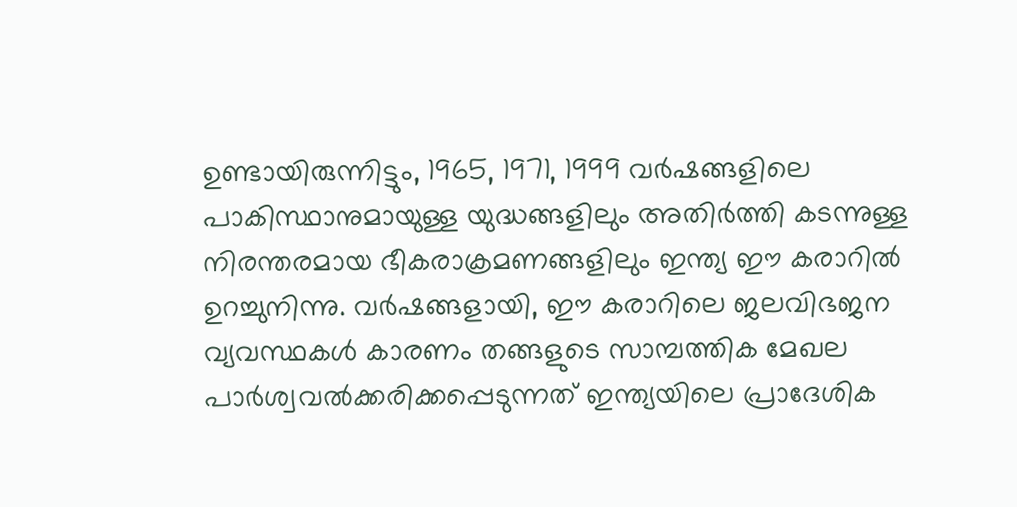ഉണ്ടായിരുന്നിട്ടും, 1965, 1971, 1999 വർഷങ്ങളിലെ പാകിസ്ഥാനുമായുള്ള യുദ്ധങ്ങളിലും അതിർത്തി കടന്നുള്ള നിരന്തരമായ ഭീകരാക്രമണങ്ങളിലും ഇന്ത്യ ഈ കരാറിൽ ഉറച്ചുനിന്നു. വർഷങ്ങളായി, ഈ കരാറിലെ ജലവിഭജന വ്യവസ്ഥകൾ കാരണം തങ്ങളുടെ സാമ്പത്തിക മേഖല പാർശ്വവൽക്കരിക്കപ്പെടുന്നത് ഇന്ത്യയിലെ പ്രാദേശിക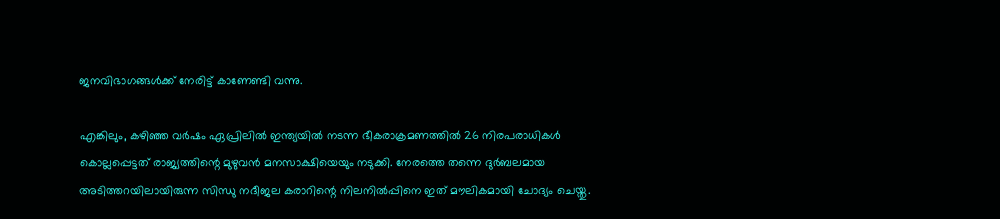ജനവിഭാഗങ്ങൾക്ക് നേരിട്ട് കാണേണ്ടി വന്നു.

എങ്കിലും, കഴിഞ്ഞ വർഷം ഏപ്രിലിൽ ഇന്ത്യയിൽ നടന്ന ഭീകരാക്രമണത്തിൽ 26 നിരപരാധികൾ കൊല്ലപ്പെട്ടത് രാജ്യത്തിന്റെ മുഴുവൻ മനസാക്ഷിയെയും നടുക്കി. നേരത്തെ തന്നെ ദുർബലമായ അടിത്തറയിലായിരുന്ന സിന്ധു നദീജല കരാറിന്റെ നിലനിൽപ്പിനെ ഇത് മൗലികമായി ചോദ്യം ചെയ്തു.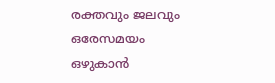രക്തവും ജലവും ഒരേസമയം ഒഴുകാൻ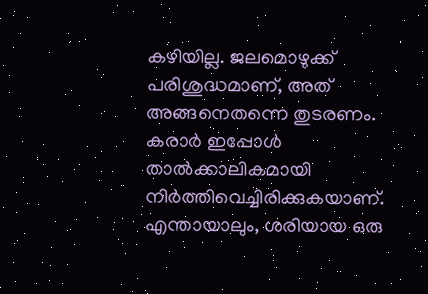കഴിയില്ല. ജലമൊഴുക്ക് പരിശുദ്ധമാണ്, അത് അങ്ങനെതന്നെ തുടരണം. കരാർ ഇപ്പോൾ താൽക്കാലികമായി നിർത്തിവെച്ചിരിക്കുകയാണ്. എന്തായാലും, ശരിയായ ഒരു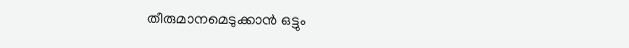തീരുമാനമെടുക്കാൻ ഒട്ടും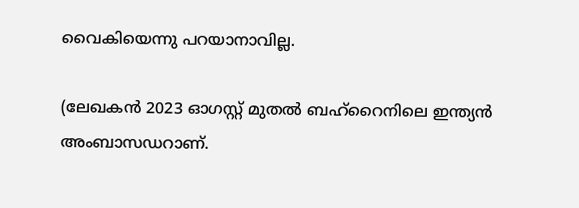വൈകിയെന്നു പറയാനാവില്ല.

(ലേഖകൻ 2023 ഓഗസ്റ്റ് മുതൽ ബഹ്‌റൈനിലെ ഇന്ത്യൻ അംബാസഡറാണ്.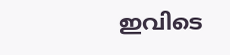ഇവിടെ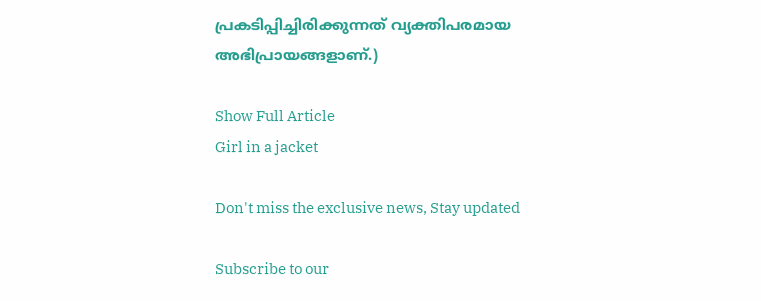പ്രകടിപ്പിച്ചിരിക്കുന്നത് വ്യക്തിപരമായ അഭിപ്രായങ്ങളാണ്.)

Show Full Article
Girl in a jacket

Don't miss the exclusive news, Stay updated

Subscribe to our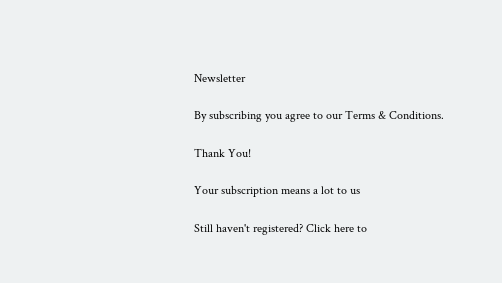Newsletter

By subscribing you agree to our Terms & Conditions.

Thank You!

Your subscription means a lot to us

Still haven't registered? Click here to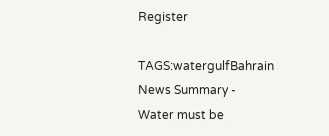Register

TAGS:watergulfBahrain
News Summary - Water must be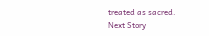treated as sacred.
Next Story